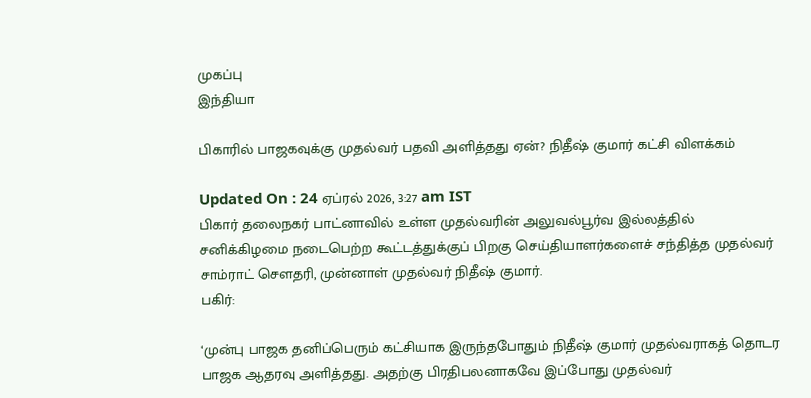முகப்பு
இந்தியா

பிகாரில் பாஜகவுக்கு முதல்வர் பதவி அளித்தது ஏன்? நிதீஷ் குமார் கட்சி விளக்கம்

Updated On : 24 ஏப்ரல் 2026, 3:27 am IST
பிகார் தலைநகர் பாட்னாவில் உள்ள முதல்வரின் அலுவல்பூர்வ இல்லத்தில் சனிக்கிழமை நடைபெற்ற கூட்டத்துக்குப் பிறகு செய்தியாளர்களைச் சந்தித்த முதல்வர் சாம்ராட் சௌதரி, முன்னாள் முதல்வர் நிதீஷ் குமார்.
பகிர்:

‘முன்பு பாஜக தனிப்பெரும் கட்சியாக இருந்தபோதும் நிதீஷ் குமார் முதல்வராகத் தொடர பாஜக ஆதரவு அளித்தது. அதற்கு பிரதிபலனாகவே இப்போது முதல்வர்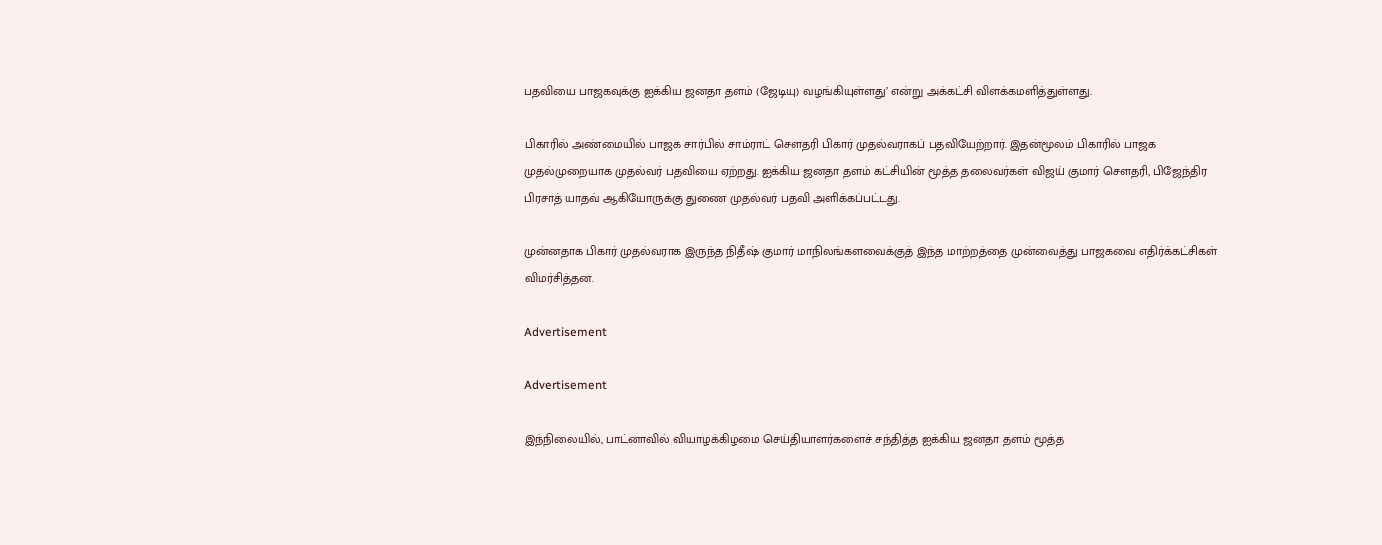பதவியை பாஜகவுக்கு ஐக்கிய ஜனதா தளம் (ஜேடியு) வழங்கியுள்ளது’ என்று அக்கட்சி விளக்கமளித்துள்ளது.

பிகாரில் அண்மையில் பாஜக சார்பில் சாம்ராட் சௌதரி பிகார் முதல்வராகப் பதவியேற்றார். இதன்மூலம் பிகாரில் பாஜக முதல்முறையாக முதல்வர் பதவியை ஏற்றது. ஐக்கிய ஜனதா தளம் கட்சியின் மூத்த தலைவர்கள் விஜய் குமார் செளதரி, பிஜேந்திர பிரசாத் யாதவ் ஆகியோருக்கு துணை முதல்வர் பதவி அளிக்கப்பட்டது.

முன்னதாக பிகார் முதல்வராக இருந்த நிதீஷ் குமார் மாநிலங்களவைக்குத் இந்த மாற்றத்தை முன்வைத்து பாஜகவை எதிர்க்கட்சிகள் விமர்சித்தன.

Advertisement

Advertisement

இந்நிலையில், பாட்னாவில் வியாழக்கிழமை செய்தியாளர்களைச் சந்தித்த ஐக்கிய ஜனதா தளம் மூத்த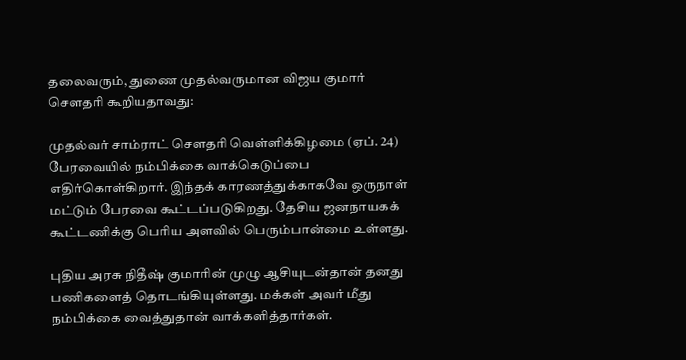தலைவரும், துணை முதல்வருமான விஜய குமார் சௌதரி கூறியதாவது:

முதல்வர் சாம்ராட் சௌதரி வெள்ளிக்கிழமை (ஏப். 24) பேரவையில் நம்பிக்கை வாக்கெடுப்பை எதிர்கொள்கிறார். இந்தக் காரணத்துக்காகவே ஒருநாள் மட்டும் பேரவை கூட்டப்படுகிறது. தேசிய ஜனநாயகக் கூட்டணிக்கு பெரிய அளவில் பெரும்பான்மை உள்ளது.

புதிய அரசு நிதீஷ் குமாரின் முழு ஆசியுடன்தான் தனது பணிகளைத் தொடங்கியுள்ளது. மக்கள் அவர் மீது நம்பிக்கை வைத்துதான் வாக்களித்தார்கள்.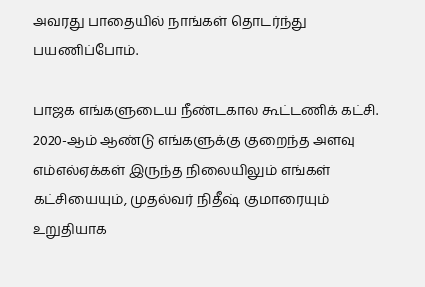அவரது பாதையில் நாங்கள் தொடர்ந்து பயணிப்போம்.

பாஜக எங்களுடைய நீண்டகால கூட்டணிக் கட்சி. 2020-ஆம் ஆண்டு எங்களுக்கு குறைந்த அளவு எம்எல்ஏக்கள் இருந்த நிலையிலும் எங்கள் கட்சியையும், முதல்வர் நிதீஷ் குமாரையும் உறுதியாக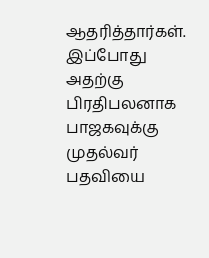ஆதரித்தார்கள். இப்போது அதற்கு பிரதிபலனாக பாஜகவுக்கு முதல்வர் பதவியை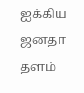ஐக்கிய ஜனதா தளம்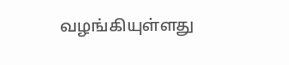வழங்கியுள்ளது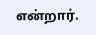என்றார்.